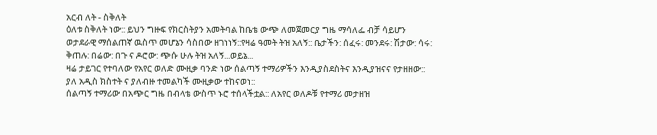አርብ ለት - ስቅለት
ዕለቱ ስቅለት ነው:: ይህን ግዙፍ የክርስትያን አመትባል ከቤቴ ውጭ ለመጀመርያ ግዜ ማሳለፌ ብቻ ሳይሆን ወታደራዊ ማሰልጠኛ ዉስጥ መሆኔን ሳስበው ዘገነነኝ::የዛሬ ዓመት ትዝ አለኝ:: ቤታችን: ሰፈሩ: መንደሩ: ሽታው: ሳሩ: ቅጠሉ: በሬው: በጉ ና ዶሮው: ጭሱ ሁሉ ትዝ አለኝ...ወይኔ...
ዛሬ ታይገር የተባለው የአየር ወለድ ሙዚቃ ባንድ ነው ሰልጣኝ ተማሪዎችን እንዲያስደስትና እንዲያዝናና የታዘዘው:: ያለ አዲስ ክስተት ና ያለብዙ ተመልካች ሙዚቃው ተከናወነ::
ሰልጣኝ ተማሪው በአጭር ግዜ በብላቴ ውስጥ ኑሮ ተሰላችቷል:: ለአየር ወለዶቹ የተማሪ መታዘዝ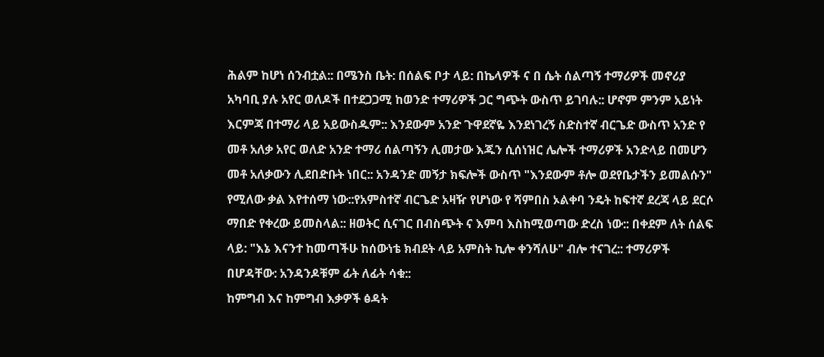ሕልም ከሆነ ሰንብቷል:: በሜንስ ቤት: በሰልፍ ቦታ ላይ: በኬላዎች ና በ ሴት ሰልጣኝ ተማሪዎች መኖሪያ አካባቢ ያሉ አየር ወለዶች በተደጋጋሚ ከወንድ ተማሪዎች ጋር ግጭት ውስጥ ይገባሉ:: ሆኖም ምንም አይነት እርምጃ በተማሪ ላይ አይውስዱም:: እንደውም አንድ ጉዋደኛዬ እንደነገረኝ ስድስተኛ ብርጌድ ውስጥ አንድ የ መቶ አለቃ አየር ወለድ አንድ ተማሪ ሰልጣኝን ሊመታው እጁን ሲሰነዝር ሌሎች ተማሪዎች አንድላይ በመሆን መቶ አለቃውን ሊደበድቡት ነበር:: አንዳንድ መኝታ ክፍሎች ውስጥ "እንደውም ቶሎ ወደየቤታችን ይመልሱን" የሚለው ቃል እየተሰማ ነው::የአምስተኛ ብርጌድ አዛዥ የሆነው የ ሻምበስ ኦልቀባ ንዴት ከፍተኛ ደረጃ ላይ ደርሶ ማበድ የቀረው ይመስላል:: ዘወትር ሲናገር በብስጭት ና እምባ እስከሚወጣው ድረስ ነው:: በቀደም ለት ሰልፍ ላይ: "እኔ እናንተ ከመጣችሁ ከሰውነቴ ክብደት ላይ አምስት ኪሎ ቀንሻለሁ" ብሎ ተናገረ:: ተማሪዎች በሆዳቸው: አንዳንዶቹም ፊት ለፊት ሳቁ::
ከምግብ እና ከምግብ እቃዎች ፅዳት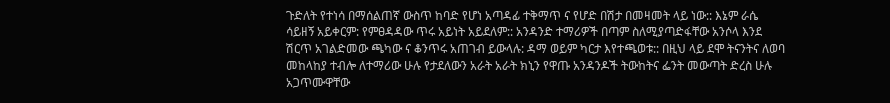ጉድለት የተነሳ በማሰልጠኛ ውስጥ ከባድ የሆነ አጣዳፊ ተቅማጥ ና የሆድ በሽታ በመዛመት ላይ ነው:: እኔም ራሴ ሳይዘኝ አይቀርም: የምፀዳዳው ጥሩ አይነት አይደለም:: አንዳንድ ተማሪዎች በጣም ስለሚያጣድፋቸው አንሶላ እንደ ሽርጥ አገልድመው ጫካው ና ቆንጥሩ አጠገብ ይውላሉ: ዳማ ወይም ካርታ እየተጫወቱ:: በዚህ ላይ ደሞ ትናንትና ለወባ መከላከያ ተብሎ ለተማሪው ሁሉ የታደለውን አራት አራት ክኒን የዋጡ አንዳንዶች ትውከትና ፌንት መውጣት ድረስ ሁሉ አጋጥሙዋቸው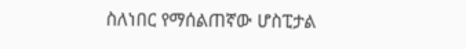ስለነበር የማሰልጠኛው ሆስፒታል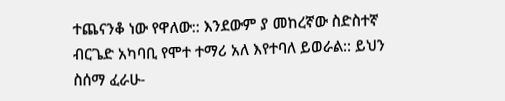ተጨናንቆ ነው የዋለው:: እንደውም ያ መከረኛው ስድስተኛ ብርጌድ አካባቢ የሞተ ተማሪ አለ እየተባለ ይወራል:: ይህን ስሰማ ፈራሁ-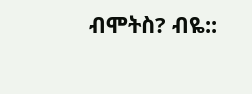ብሞትስ? ብዬ::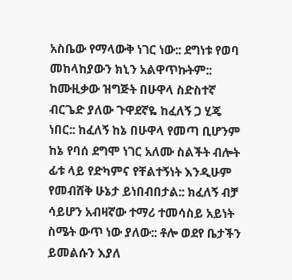አስቤው የማላውቅ ነገር ነው:: ደግነቱ የወባ መከላከያውን ክኒን አልዋጥኩትም::
ከሙዚቃው ዝግጅት በሁዋላ ስድስተኛ ብርጌድ ያለው ጉዋደኛዬ ከፈለኝ ጋ ሂጄ ነበር:: ከፈለኝ ከኔ በሁዋላ የመጣ ቢሆንም ከኔ የባሰ ደግሞ ነገር አለሙ ስልችት ብሎት ፊቱ ላይ የድካምና የቸልተኝነት እንዲሁም የመብሸቅ ሁኔታ ይነበብበታል:: ክፈለኝ ብቻ ሳይሆን አብዛኛው ተማሪ ተመሳስይ አይነት ስሜት ውጥ ነው ያለው:: ቶሎ ወደየ ቤታችን ይመልሱን እያለ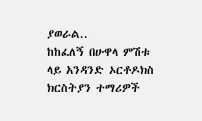ያወራል..
ከከፈለኝ በሁዋላ ምሽቱ ላይ አንዳንድ ኦርቶዶክስ ክርስትያን ተማሪዎች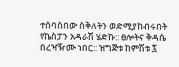ተሰባስበው ስቅለትን ወድሚያከብሩበት የኬስፓን አዳራሽ ሄድኩ:: ፀሎትና ቅዳሴ በረዣዥሙ ነበር:: ዝግጅቱ ከምሽቱ ፯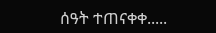ሰዓት ተጠናቀቀ.....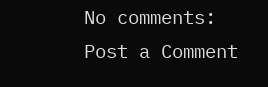No comments:
Post a Comment